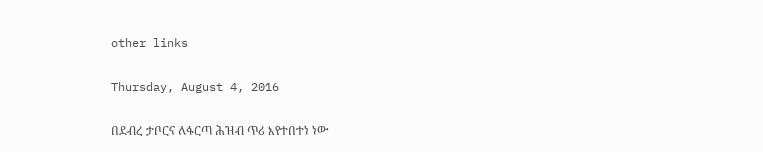other links

Thursday, August 4, 2016

በደብረ ታቦርና ለፋርጣ ሕዝብ ጥሪ እየተበተነ ነው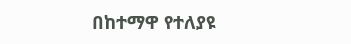በከተማዋ የተለያዩ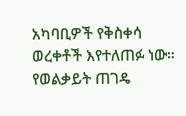አካባቢዎች የቅስቀሳ ወረቀቶች እየተለጠፉ ነው። የወልቃይት ጠገዴ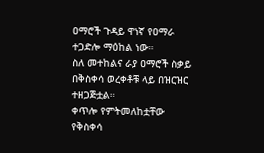ዐማሮች ጉዳይ ዋነኛ የዐማራ ተጋድሎ ማዕከል ነው።
ስለ መተከልና ራያ ዐማሮች ስቃይ በቅስቀሳ ወረቀቶቹ ላይ በዝርዝር ተዘጋጅቷል።
ቀጥሎ የምትመለከቷቸው የቅስቀሳ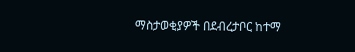ማስታወቂያዎች በደብረታቦር ከተማ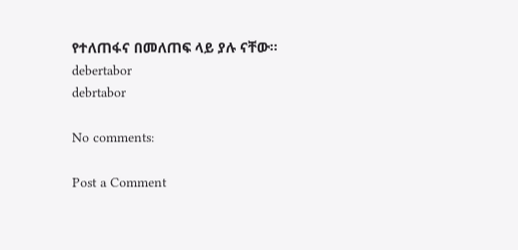የተለጠፋና በመለጠፍ ላይ ያሉ ናቸው።
debertabor
debrtabor

No comments:

Post a Comment